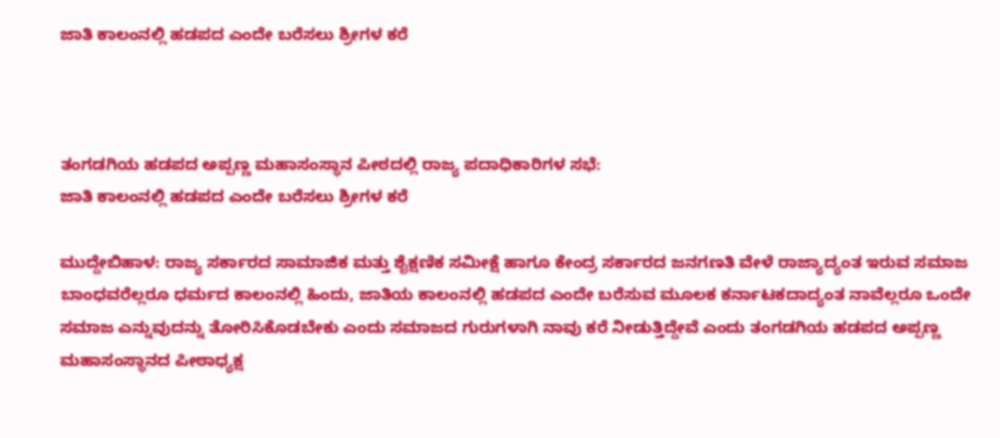ಜಾತಿ ಕಾಲಂನಲ್ಲಿ ಹಡಪದ ಎಂದೇ ಬರೆಸಲು ಶ್ರೀಗಳ ಕರೆ



ತಂಗಡಗಿಯ ಹಡಪದ ಅಪ್ಪಣ್ಣ ಮಹಾಸಂಸ್ಥಾನ ಪೀಠದಲ್ಲಿ ರಾಜ್ಯ ಪದಾಧಿಕಾರಿಗಳ ಸಭೆ:
ಜಾತಿ ಕಾಲಂನಲ್ಲಿ ಹಡಪದ ಎಂದೇ ಬರೆಸಲು ಶ್ರೀಗಳ ಕರೆ

ಮುದ್ದೇಬಿಹಾಳ: ರಾಜ್ಯ ಸರ್ಕಾರದ ಸಾಮಾಜಿಕ ಮತ್ತು ಶೈಕ್ಷಣಿಕ ಸಮೀಕ್ಷೆ ಹಾಗೂ ಕೇಂದ್ರ ಸರ್ಕಾರದ ಜನಗಣತಿ ವೇಳೆ ರಾಜ್ಯಾದ್ಯಂತ ಇರುವ ಸಮಾಜ ಬಾಂಧವರೆಲ್ಲರೂ ಧರ್ಮದ ಕಾಲಂನಲ್ಲಿ ಹಿಂದು, ಜಾತಿಯ ಕಾಲಂನಲ್ಲಿ ಹಡಪದ ಎಂದೇ ಬರೆಸುವ ಮೂಲಕ ಕರ್ನಾಟಕದಾದ್ಯಂತ ನಾವೆಲ್ಲರೂ ಒಂದೇ ಸಮಾಜ ಎನ್ನುವುದನ್ನು ತೋರಿಸಿಕೊಡಬೇಕು ಎಂದು ಸಮಾಜದ ಗುರುಗಳಾಗಿ ನಾವು ಕರೆ ನೀಡುತ್ತಿದ್ದೇವೆ ಎಂದು ತಂಗಡಗಿಯ ಹಡಪದ ಅಪ್ಪಣ್ಣ ಮಹಾಸಂಸ್ಥಾನದ ಪೀಠಾಧ್ಯಕ್ಷ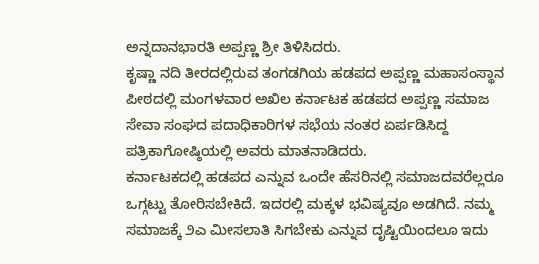ಅನ್ನದಾನಭಾರತಿ ಅಪ್ಪಣ್ಣ ಶ್ರೀ ತಿಳಿಸಿದರು.
ಕೃಷ್ಣಾ ನದಿ ತೀರದಲ್ಲಿರುವ ತಂಗಡಗಿಯ ಹಡಪದ ಅಪ್ಪಣ್ಣ ಮಹಾಸಂಸ್ಥಾನ ಪೀಠದಲ್ಲಿ ಮಂಗಳವಾರ ಅಖಿಲ ಕರ್ನಾಟಕ ಹಡಪದ ಅಪ್ಪಣ್ಣ ಸಮಾಜ ಸೇವಾ ಸಂಘದ ಪದಾಧಿಕಾರಿಗಳ ಸಭೆಯ ನಂತರ ಏರ್ಪಡಿಸಿದ್ದ ಪತ್ರಿಕಾಗೋಷ್ಠಿಯಲ್ಲಿ ಅವರು ಮಾತನಾಡಿದರು.
ಕರ್ನಾಟಕದಲ್ಲಿ ಹಡಪದ ಎನ್ನುವ ಒಂದೇ ಹೆಸರಿನಲ್ಲಿ ಸಮಾಜದವರೆಲ್ಲರೂ ಒಗ್ಗಟ್ಟು ತೋರಿಸಬೇಕಿದೆ. ಇದರಲ್ಲಿ ಮಕ್ಕಳ ಭವಿಷ್ಯವೂ ಅಡಗಿದೆ. ನಮ್ಮ ಸಮಾಜಕ್ಕೆ ೨ಎ ಮೀಸಲಾತಿ ಸಿಗಬೇಕು ಎನ್ನುವ ದೃಷ್ಟಿಯಿಂದಲೂ ಇದು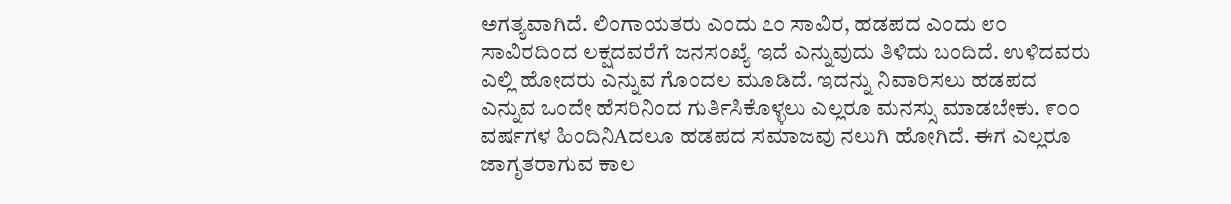ಅಗತ್ಯವಾಗಿದೆ. ಲಿಂಗಾಯತರು ಎಂದು ೭೦ ಸಾವಿರ, ಹಡಪದ ಎಂದು ೮೦ ಸಾವಿರದಿಂದ ಲಕ್ಷದವರೆಗೆ ಜನಸಂಖ್ಯೆ ಇದೆ ಎನ್ನುವುದು ತಿಳಿದು ಬಂದಿದೆ. ಉಳಿದವರು ಎಲ್ಲಿ ಹೋದರು ಎನ್ನುವ ಗೊಂದಲ ಮೂಡಿದೆ. ಇದನ್ನು ನಿವಾರಿಸಲು ಹಡಪದ ಎನ್ನುವ ಒಂದೇ ಹೆಸರಿನಿಂದ ಗುರ್ತಿಸಿಕೊಳ್ಳಲು ಎಲ್ಲರೂ ಮನಸ್ಸು ಮಾಡಬೇಕು. ೯೦೦ ವರ್ಷಗಳ ಹಿಂದಿನಿAದಲೂ ಹಡಪದ ಸಮಾಜವು ನಲುಗಿ ಹೋಗಿದೆ. ಈಗ ಎಲ್ಲರೂ ಜಾಗೃತರಾಗುವ ಕಾಲ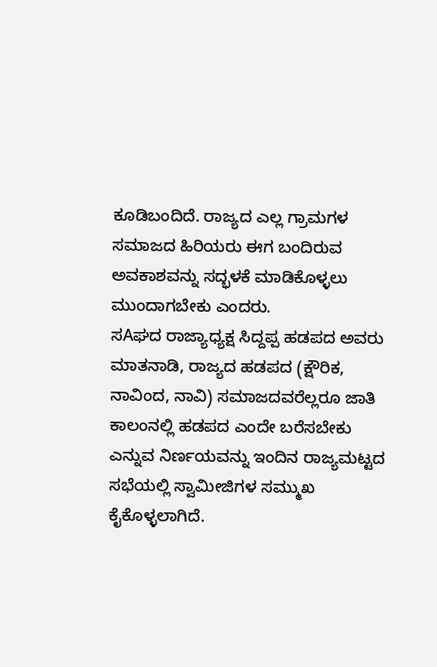ಕೂಡಿಬಂದಿದೆ. ರಾಜ್ಯದ ಎಲ್ಲ ಗ್ರಾಮಗಳ ಸಮಾಜದ ಹಿರಿಯರು ಈಗ ಬಂದಿರುವ ಅವಕಾಶವನ್ನು ಸದ್ಭಳಕೆ ಮಾಡಿಕೊಳ್ಳಲು ಮುಂದಾಗಬೇಕು ಎಂದರು.
ಸAಘದ ರಾಜ್ಯಾಧ್ಯಕ್ಷ ಸಿದ್ದಪ್ಪ ಹಡಪದ ಅವರು ಮಾತನಾಡಿ, ರಾಜ್ಯದ ಹಡಪದ (ಕ್ಷೌರಿಕ, ನಾವಿಂದ, ನಾವಿ) ಸಮಾಜದವರೆಲ್ಲರೂ ಜಾತಿ ಕಾಲಂನಲ್ಲಿ ಹಡಪದ ಎಂದೇ ಬರೆಸಬೇಕು ಎನ್ನುವ ನಿರ್ಣಯವನ್ನು ಇಂದಿನ ರಾಜ್ಯಮಟ್ಟದ ಸಭೆಯಲ್ಲಿ ಸ್ವಾಮೀಜಿಗಳ ಸಮ್ಮುಖ ಕೈಕೊಳ್ಳಲಾಗಿದೆ.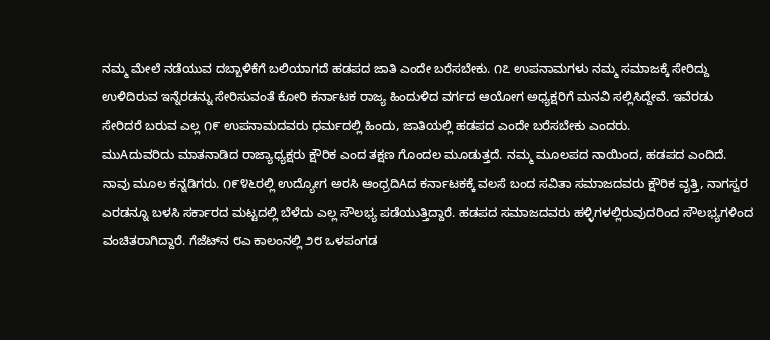ನಮ್ಮ ಮೇಲೆ ನಡೆಯುವ ದಬ್ಬಾಳಿಕೆಗೆ ಬಲಿಯಾಗದೆ ಹಡಪದ ಜಾತಿ ಎಂದೇ ಬರೆಸಬೇಕು. ೧೭ ಉಪನಾಮಗಳು ನಮ್ಮ ಸಮಾಜಕ್ಕೆ ಸೇರಿದ್ದು ಉಳಿದಿರುವ ಇನ್ನೆರಡನ್ನು ಸೇರಿಸುವಂತೆ ಕೋರಿ ಕರ್ನಾಟಕ ರಾಜ್ಯ ಹಿಂದುಳಿದ ವರ್ಗದ ಆಯೋಗ ಅಧ್ಯಕ್ಷರಿಗೆ ಮನವಿ ಸಲ್ಲಿಸಿದ್ದೇವೆ. ಇವೆರಡು ಸೇರಿದರೆ ಬರುವ ಎಲ್ಲ ೧೯ ಉಪನಾಮದವರು ಧರ್ಮದಲ್ಲಿ ಹಿಂದು, ಜಾತಿಯಲ್ಲಿ ಹಡಪದ ಎಂದೇ ಬರೆಸಬೇಕು ಎಂದರು.
ಮುAದುವರಿದು ಮಾತನಾಡಿದ ರಾಜ್ಯಾಧ್ಯಕ್ಷರು ಕ್ಷೌರಿಕ ಎಂದ ತಕ್ಷಣ ಗೊಂದಲ ಮೂಡುತ್ತದೆ. ನಮ್ಮ ಮೂಲಪದ ನಾಯಿಂದ, ಹಡಪದ ಎಂದಿದೆ. ನಾವು ಮೂಲ ಕನ್ನಡಿಗರು. ೧೯೪೬ರಲ್ಲಿ ಉದ್ಯೋಗ ಅರಸಿ ಆಂಧ್ರದಿAದ ಕರ್ನಾಟಕಕ್ಕೆ ವಲಸೆ ಬಂದ ಸವಿತಾ ಸಮಾಜದವರು ಕ್ಷೌರಿಕ ವೃತ್ತಿ, ನಾಗಸ್ವರ ಎರಡನ್ನೂ ಬಳಸಿ ಸರ್ಕಾರದ ಮಟ್ಟದಲ್ಲಿ ಬೆಳೆದು ಎಲ್ಲ ಸೌಲಭ್ಯ ಪಡೆಯುತ್ತಿದ್ದಾರೆ. ಹಡಪದ ಸಮಾಜದವರು ಹಳ್ಳಿಗಳಲ್ಲಿರುವುದರಿಂದ ಸೌಲಭ್ಯಗಳಿಂದ ವಂಚಿತರಾಗಿದ್ದಾರೆ. ಗೆಜೆಟ್‌ನ ೮ಎ ಕಾಲಂನಲ್ಲಿ ೨೮ ಒಳಪಂಗಡ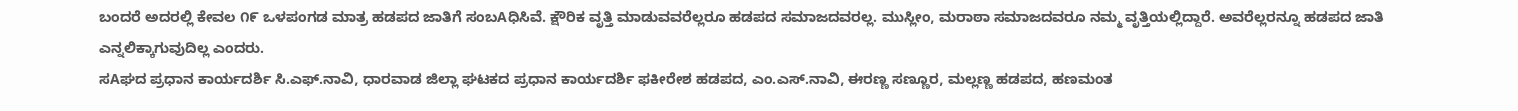ಬಂದರೆ ಅದರಲ್ಲಿ ಕೇವಲ ೧೯ ಒಳಪಂಗಡ ಮಾತ್ರ ಹಡಪದ ಜಾತಿಗೆ ಸಂಬAಧಿಸಿವೆ. ಕ್ಷೌರಿಕ ವೃತ್ತಿ ಮಾಡುವವರೆಲ್ಲರೂ ಹಡಪದ ಸಮಾಜದವರಲ್ಲ. ಮುಸ್ಲೀಂ, ಮರಾಠಾ ಸಮಾಜದವರೂ ನಮ್ಮ ವೃತ್ತಿಯಲ್ಲಿದ್ದಾರೆ. ಅವರೆಲ್ಲರನ್ನೂ ಹಡಪದ ಜಾತಿ ಎನ್ನಲಿಕ್ಕಾಗುವುದಿಲ್ಲ ಎಂದರು.
ಸAಘದ ಪ್ರಧಾನ ಕಾರ್ಯದರ್ಶಿ ಸಿ.ಎಫ್.ನಾವಿ, ಧಾರವಾಡ ಜಿಲ್ಲಾ ಘಟಕದ ಪ್ರಧಾನ ಕಾರ್ಯದರ್ಶಿ ಫಕೀರೇಶ ಹಡಪದ, ಎಂ.ಎಸ್.ನಾವಿ, ಈರಣ್ಣ ಸಣ್ಣೂರ, ಮಲ್ಲಣ್ಣ ಹಡಪದ, ಹಣಮಂತ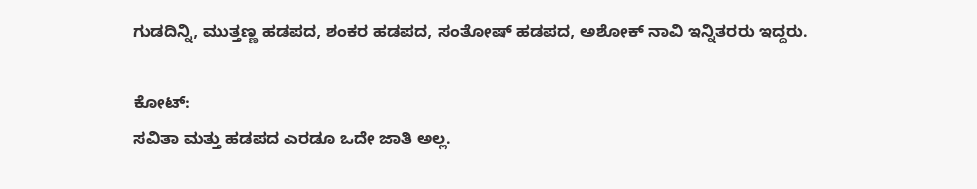ಗುಡದಿನ್ನಿ, ಮುತ್ತಣ್ಣ ಹಡಪದ, ಶಂಕರ ಹಡಪದ, ಸಂತೋಷ್ ಹಡಪದ, ಅಶೋಕ್ ನಾವಿ ಇನ್ನಿತರರು ಇದ್ದರು.

ಕೋಟ್:
ಸವಿತಾ ಮತ್ತು ಹಡಪದ ಎರಡೂ ಒದೇ ಜಾತಿ ಅಲ್ಲ.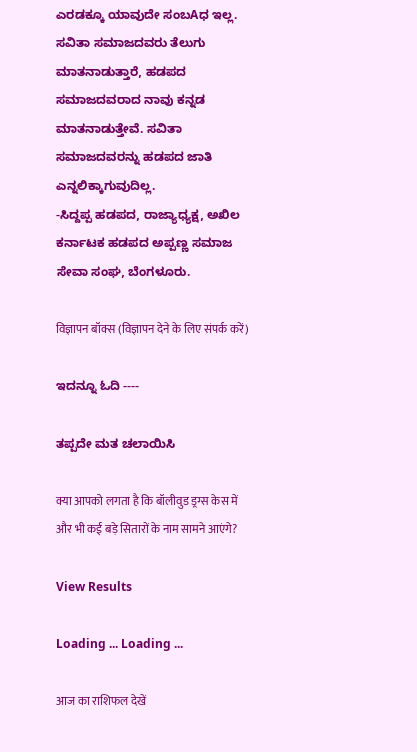ಎರಡಕ್ಕೂ ಯಾವುದೇ ಸಂಬAಧ ಇಲ್ಲ. ಸವಿತಾ ಸಮಾಜದವರು ತೆಲುಗು ಮಾತನಾಡುತ್ತಾರೆ, ಹಡಪದ ಸಮಾಜದವರಾದ ನಾವು ಕನ್ನಡ ಮಾತನಾಡುತ್ತೇವೆ. ಸವಿತಾ ಸಮಾಜದವರನ್ನು ಹಡಪದ ಜಾತಿ ಎನ್ನಲಿಕ್ಕಾಗುವುದಿಲ್ಲ.
-ಸಿದ್ದಪ್ಪ ಹಡಪದ, ರಾಜ್ಯಾಧ್ಯಕ್ಷ, ಅಖಿಲ ಕರ್ನಾಟಕ ಹಡಪದ ಅಪ್ಪಣ್ಣ ಸಮಾಜ ಸೇವಾ ಸಂಘ, ಬೆಂಗಳೂರು.

विज्ञापन बॉक्स (विज्ञापन देने के लिए संपर्क करें)

ಇದನ್ನೂ ಓದಿ ----

ತಪ್ಪದೇ ಮತ ಚಲಾಯಿಸಿ

क्या आपको लगता है कि बॉलीवुड ड्रग्स केस में और भी कई बड़े सितारों के नाम सामने आएंगे?

View Results

Loading ... Loading ...

आज का राशिफल देखें